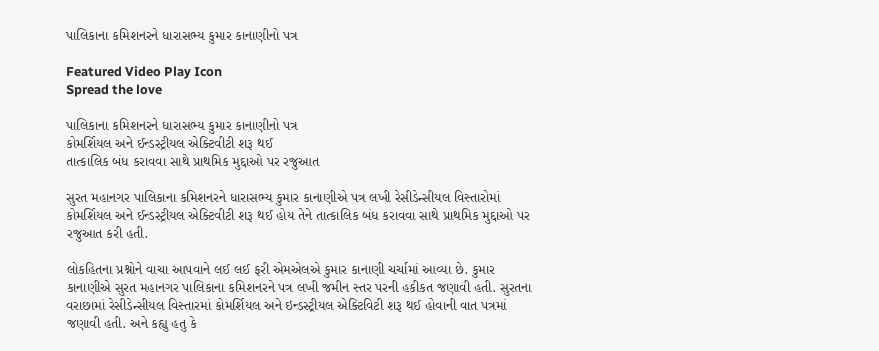પાલિકાના કમિશનરને ધારાસભ્ય કુમાર કાનાણીનો પત્ર

Featured Video Play Icon
Spread the love

પાલિકાના કમિશનરને ધારાસભ્ય કુમાર કાનાણીનો પત્ર
કોમર્શિયલ અને ઈન્ડસ્ટ્રીયલ એક્ટિવીટી શરૂ થઈ
તાત્કાલિક બંધ કરાવવા સાથે પ્રાથમિક મુદ્દાઓ પર રજુઆત

સુરત મહાનગર પાલિકાના કમિશનરને ધારાસભ્ય કુમાર કાનાણીએ પત્ર લખી રેસીડેન્સીયલ વિસ્તારોમાં કોમર્શિયલ અને ઈન્ડસ્ટ્રીયલ એક્ટિવીટી શરૂ થઈ હોય તેને તાત્કાલિક બંધ કરાવવા સાથે પ્રાથમિક મુદ્દાઓ પર રજુઆત કરી હતી.

લોકહિતના પ્રશ્નોને વાચા આપવાને લઈ લઈ ફરી એમએલએ કુમાર કાનાણી ચર્ચામાં આવ્યા છે. કુમાર કાનાણીએ સુરત મહાનગર પાલિકાના કમિશનરને પત્ર લખી જમીન સ્તર પરની હકીકત જણાવી હતી. સુરતના વરાછામાં રેસીડેન્સીયલ વિસ્તારમાં કોમર્શિયલ અને ઇન્ડસ્ટ્રીયલ એક્ટિવિટી શરૂ થઈ હોવાની વાત પત્રમાં જણાવી હતી. અને કહ્યુ હતુ કે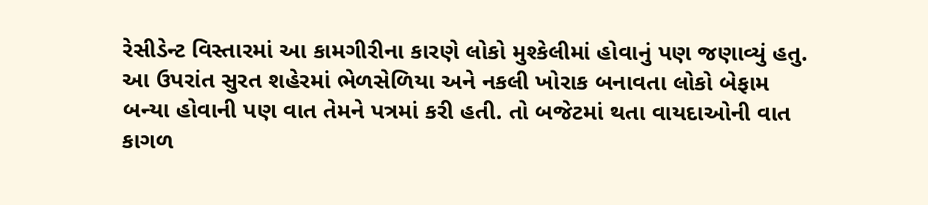રેસીડેન્ટ વિસ્તારમાં આ કામગીરીના કારણે લોકો મુશ્કેલીમાં હોવાનું પણ જણાવ્યું હતુ. આ ઉપરાંત સુરત શહેરમાં ભેળસેળિયા અને નકલી ખોરાક બનાવતા લોકો બેફામ બન્યા હોવાની પણ વાત તેમને પત્રમાં કરી હતી. તો બજેટમાં થતા વાયદાઓની વાત કાગળ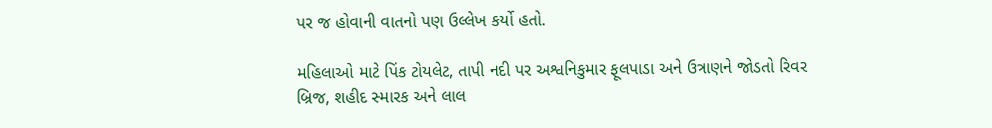પર જ હોવાની વાતનો પણ ઉલ્લેખ કર્યો હતો.

મહિલાઓ માટે પિંક ટોયલેટ, તાપી નદી પર અશ્વનિકુમાર ફૂલપાડા અને ઉત્રાણને જોડતો રિવર બ્રિજ, શહીદ સ્મારક અને લાલ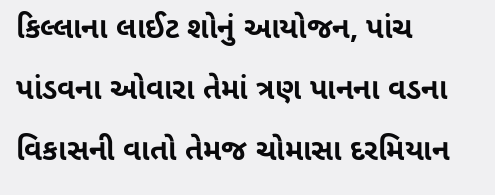કિલ્લાના લાઈટ શોનું આયોજન, પાંચ પાંડવના ઓવારા તેમાં ત્રણ પાનના વડના વિકાસની વાતો તેમજ ચોમાસા દરમિયાન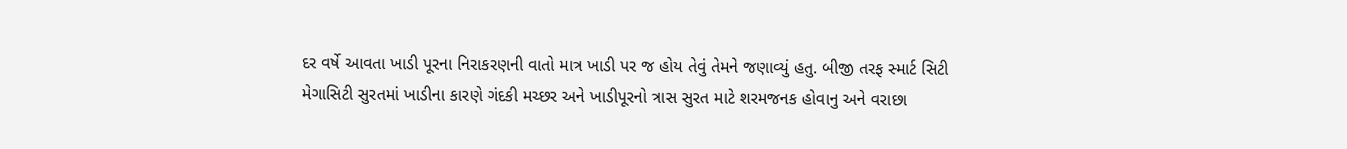દર વર્ષે આવતા ખાડી પૂરના નિરાકરણની વાતો માત્ર ખાડી પર જ હોય તેવું તેમને જણાવ્યું હતુ. બીજી તરફ સ્માર્ટ સિટી મેગાસિટી સુરતમાં ખાડીના કારણે ગંદકી મચ્છર અને ખાડીપૂરનો ત્રાસ સુરત માટે શરમજનક હોવાનુ અને વરાછા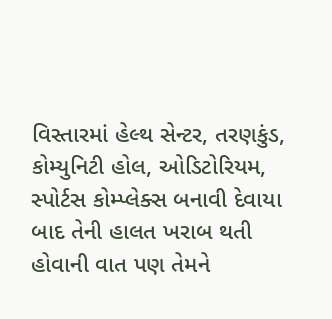વિસ્તારમાં હેલ્થ સેન્ટર, તરણકુંડ, કોમ્યુનિટી હોલ, ઓડિટોરિયમ, સ્પોર્ટસ કોમ્પ્લેક્સ બનાવી દેવાયા બાદ તેની હાલત ખરાબ થતી હોવાની વાત પણ તેમને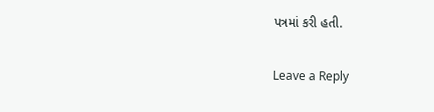પત્રમાં કરી હતી.

Leave a Reply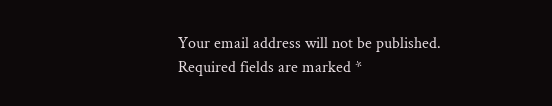Your email address will not be published. Required fields are marked *